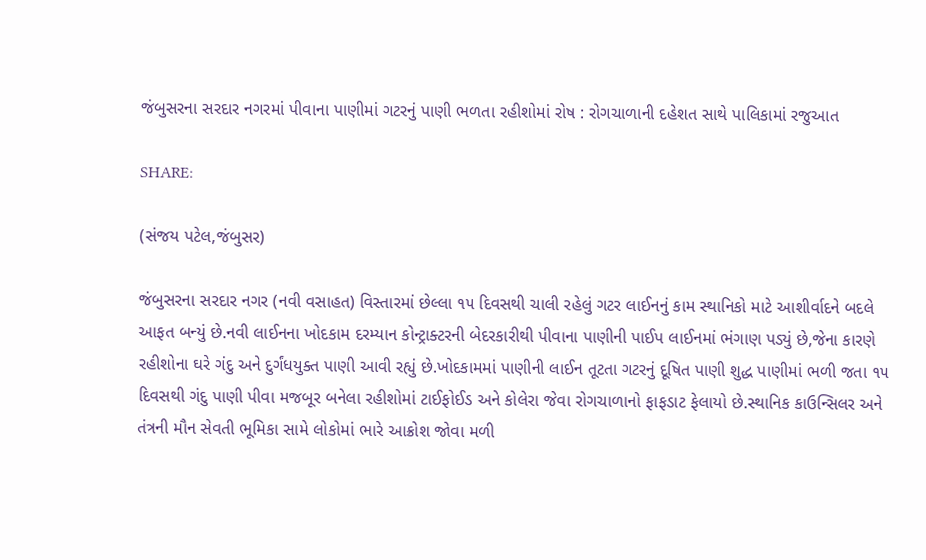જંબુસરના સરદાર નગરમાં પીવાના પાણીમાં ગટરનું પાણી ભળતા રહીશોમાં રોષ : રોગચાળાની દહેશત સાથે પાલિકામાં રજુઆત

SHARE:

(સંજય પટેલ,જંબુસર)

જંબુસરના સરદાર નગર (નવી વસાહત) વિસ્તારમાં છેલ્લા ૧૫ દિવસથી ચાલી રહેલું ગટર લાઈનનું કામ સ્થાનિકો માટે આશીર્વાદને બદલે આફત બન્યું છે.નવી લાઈનના ખોદકામ દરમ્યાન કોન્ટ્રાક્ટરની બેદરકારીથી પીવાના પાણીની પાઈપ લાઈનમાં ભંગાણ પડ્યું છે,જેના કારણે રહીશોના ઘરે ગંદુ અને દુર્ગંધયુક્ત પાણી આવી રહ્યું છે.ખોદકામમાં પાણીની લાઈન તૂટતા ગટરનું દૂષિત પાણી શુદ્ધ પાણીમાં ભળી જતા ૧૫ દિવસથી ગંદુ પાણી પીવા મજબૂર બનેલા રહીશોમાં ટાઈફોઈડ અને કોલેરા જેવા રોગચાળાનો ફાફડાટ ફેલાયો છે.સ્થાનિક કાઉન્સિલર અને તંત્રની મૌન સેવતી ભૂમિકા સામે લોકોમાં ભારે આક્રોશ જોવા મળી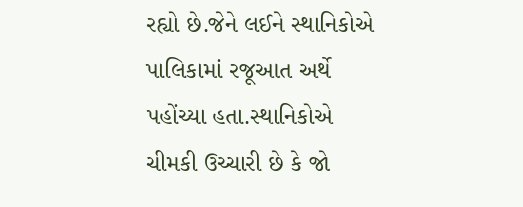રહ્યો છે.જેને લઈને સ્થાનિકોએ પાલિકામાં રજૂઆત અર્થે પહોંચ્યા હતા.સ્થાનિકોએ ચીમકી ઉચ્ચારી છે કે જો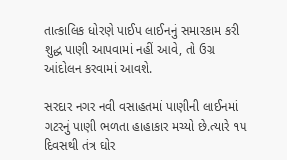તાત્કાલિક ધોરણે પાઈપ લાઈનનું સમારકામ કરી શુદ્ધ પાણી આપવામાં નહીં આવે, તો ઉગ્ર આંદોલન કરવામાં આવશે.

સરદાર નગર નવી વસાહતમાં પાણીની લાઈનમાં ગટરનું પાણી ભળતા હાહાકાર મચ્યો છે.ત્યારે ૧૫ દિવસથી તંત્ર ઘોર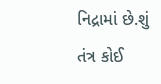નિદ્રામાં છે.શું તંત્ર કોઈ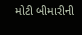મોટી બીમારીની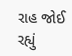રાહ જોઈ રહ્યું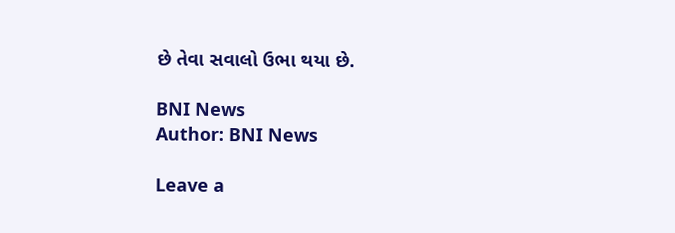છે તેવા સવાલો ઉભા થયા છે.

BNI News
Author: BNI News

Leave a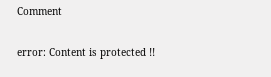Comment

error: Content is protected !!